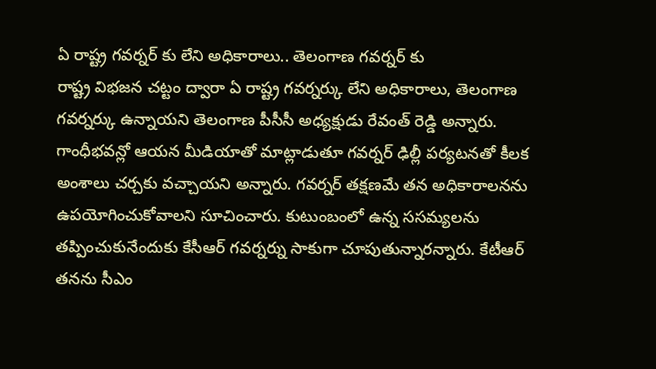ఏ రాష్ట్ర గవర్నర్ కు లేని అధికారాలు.. తెలంగాణ గవర్నర్ కు
రాష్ట్ర విభజన చట్టం ద్వారా ఏ రాష్ట్ర గవర్నర్కు లేని అధికారాలు, తెలంగాణ గవర్నర్కు ఉన్నాయని తెలంగాణ పీసీసీ అధ్యక్షుడు రేవంత్ రెడ్డి అన్నారు. గాంధీభవన్లో ఆయన మీడియాతో మాట్లాడుతూ గవర్నర్ ఢిల్లీ పర్యటనతో కీలక అంశాలు చర్చకు వచ్చాయని అన్నారు. గవర్నర్ తక్షణమే తన అధికారాలనను ఉపయోగించుకోవాలని సూచించారు. కుటుంబంలో ఉన్న ససమ్యలను తప్పించుకునేందుకు కేసీఆర్ గవర్నర్ను సాకుగా చూపుతున్నారన్నారు. కేటీఆర్ తనను సీఎం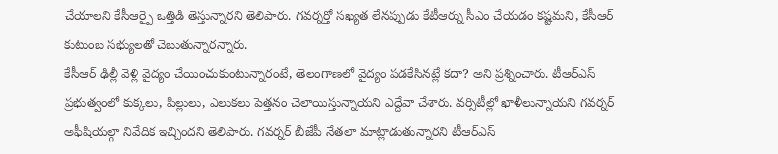చేయాలని కేసీఆర్పై ఒత్తిడి తెస్తున్నారని తెలిపారు. గవర్నర్తో సఖ్యత లేనప్పుడు కేటీఆర్ను సీఎం చేయడం కష్టమని, కేసీఆర్ కుటుంబ సభ్యులతో చెబుతున్నారన్నారు.
కేసీఆర్ ఢిల్లీ వెళ్లి వైద్యం చేయించుకుంటున్నారంటే, తెలంగాణలో వైద్యం పడకేసినట్లే కదా? అని ప్రశ్నించారు. టీఆర్ఎస్ ప్రభుత్వంలో కుక్కలు, పిల్లులు, ఎలుకలు పెత్తనం చెలాయిస్తున్నాయని ఎద్దేవా చేశారు. వర్సిటీల్లో ఖాళీలున్నాయని గవర్నర్ అఫీషియల్గా నివేదిక ఇచ్చిందని తెలిపారు. గవర్నర్ బీజేపీ నేతలా మాట్లాడుతున్నారని టీఆర్ఎస్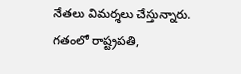నేతలు విమర్శలు చేస్తున్నారు. గతంలో రాష్ట్రపతి,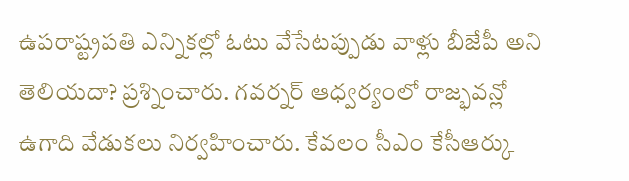ఉపరాష్ట్రపతి ఎన్నికల్లో ఓటు వేసేటప్పుడు వాళ్లు బీజేపీ అని తెలియదా? ప్రశ్నించారు. గవర్నర్ ఆధ్వర్యంలో రాజ్భవన్లో ఉగాది వేడుకలు నిర్వహించారు. కేవలం సీఎం కేసీఆర్కు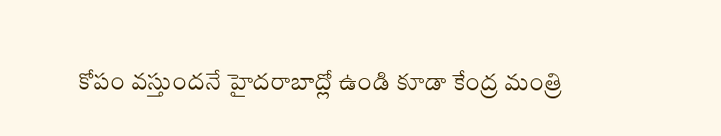కోపం వస్తుందనే హైదరాబాద్లో ఉండి కూడా కేంద్ర మంత్రి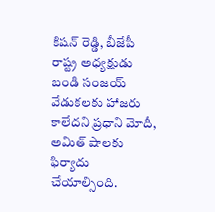కిషన్ రెడ్డి, బీజేపీ రాష్ట్ర అధ్యక్షుడు బండి సంజయ్ వేడుకలకు హాజరు కాలేదని ప్రధాని మోదీ, అమిత్ షాలకు ఫిర్యాదు చేయాల్సింది.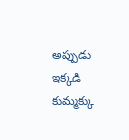అప్పుడు ఇక్కడి కుమ్మక్కు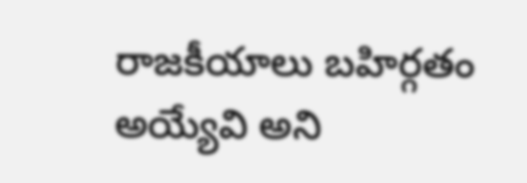రాజకీయాలు బహిర్గతం అయ్యేవి అని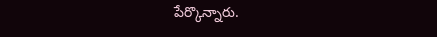పేర్కొన్నారు.